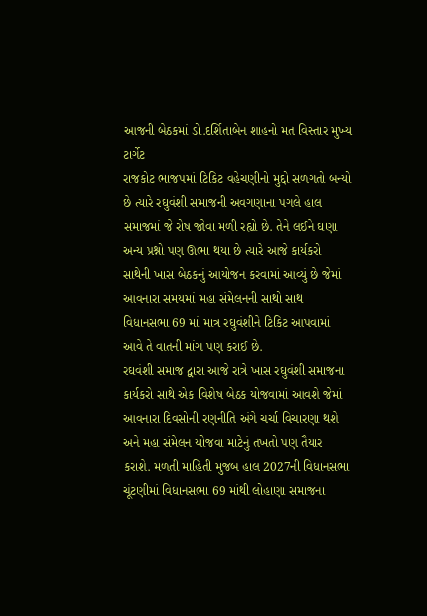આજની બેઠકમાં ડો.દર્શિતાબેન શાહનો મત વિસ્તાર મુખ્ય ટાર્ગેટ
રાજકોટ ભાજપમાં ટિકિટ વહેચણીનો મુદ્દો સળગતો બન્યો છે ત્યારે રઘુવંશી સમાજની અવગણાના પગલે હાલ સમાજમાં જે રોષ જોવા મળી રહ્યો છે. તેને લઈને ઘણા અન્ય પ્રશ્નો પણ ઊભા થયા છે ત્યારે આજે કાર્યકરો સાથેની ખાસ બેઠકનું આયોજન કરવામાં આવ્યું છે જેમાં આવનારા સમયમાં મહા સંમેલનની સાથો સાથ વિધાનસભા 69 માં માત્ર રઘુવંશીને ટિકિટ આપવામાં આવે તે વાતની માંગ પણ કરાઈ છે.
રઘવંશી સમાજ દ્વારા આજે રાત્રે ખાસ રઘુવંશી સમાજના કાર્યકરો સાથે એક વિશેષ બેઠક યોજવામાં આવશે જેમાં આવનારા દિવસોની રણનીતિ અંગે ચર્ચા વિચારણા થશે અને મહા સંમેલન યોજવા માટેનું તખતો પણ તૈયાર કરાશે. મળતી માહિતી મુજબ હાલ 2027ની વિધાનસભા ચૂંટણીમાં વિધાનસભા 69 માંથી લોહાણા સમાજના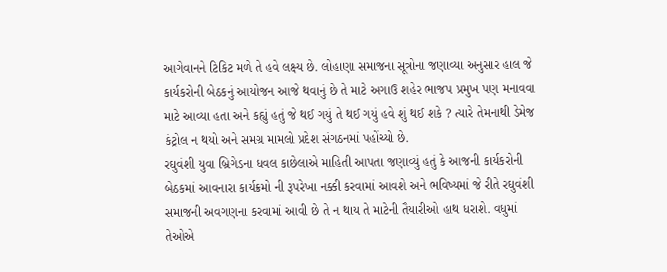આગેવાનને ટિકિટ મળે તે હવે લક્ષ્ય છે. લોહાણા સમાજના સૂત્રોના જણાવ્યા અનુસાર હાલ જે કાર્યકરોની બેઠકનું આયોજન આજે થવાનું છે તે માટે અગાઉ શહેર ભાજપ પ્રમુખ પણ મનાવવા માટે આવ્યા હતા અને કહ્યું હતું જે થઈ ગયું તે થઈ ગયું હવે શું થઈ શકે ? ત્યારે તેમનાથી ડેમેજ કંટ્રોલ ન થયો અને સમગ્ર મામલો પ્રદેશ સંગઠનમાં પહોંચ્યો છે.
રઘુવંશી યુવા બ્રિગેડના ધવલ કાછેલાએ માહિતી આપતા જણાવ્યું હતું કે આજની કાર્યકરોની બેઠકમાં આવનારા કાર્યક્રમો ની રૂપરેખા નક્કી કરવામાં આવશે અને ભવિષ્યમાં જે રીતે રઘુવંશી સમાજની અવગણના કરવામાં આવી છે તે ન થાય તે માટેની તૈયારીઓ હાથ ધરાશે. વધુમાં તેઓએ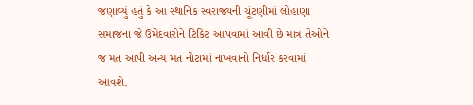જણાવ્યું હતું કે આ સ્થાનિક સ્વરાજ્યની ચૂંટણીમાં લોહાણા સમાજના જે ઉમેદવારોને ટિકિટ આપવામાં આવી છે માત્ર તેઓને જ મત આપી અન્ય મત નોટામાં નાખવાનો નિર્ધાર કરવામાં આવશે.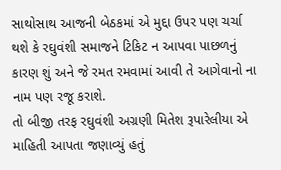સાથોસાથ આજની બેઠકમાં એ મુદ્દા ઉપર પણ ચર્ચા થશે કે રઘુવંશી સમાજને ટિકિટ ન આપવા પાછળનું કારણ શું અને જે રમત રમવામાં આવી તે આગેવાનો ના નામ પણ રજૂ કરાશે.
તો બીજી તરફ રઘુવંશી અગ્રણી મિતેશ રૂપારેલીયા એ માહિતી આપતા જણાવ્યું હતું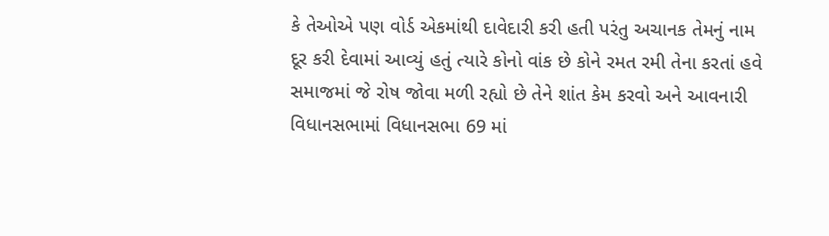કે તેઓએ પણ વોર્ડ એકમાંથી દાવેદારી કરી હતી પરંતુ અચાનક તેમનું નામ દૂર કરી દેવામાં આવ્યું હતું ત્યારે કોનો વાંક છે કોને રમત રમી તેના કરતાં હવે સમાજમાં જે રોષ જોવા મળી રહ્યો છે તેને શાંત કેમ કરવો અને આવનારી વિધાનસભામાં વિધાનસભા 69 માં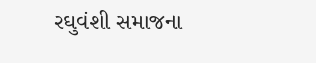રઘુવંશી સમાજના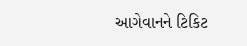આગેવાનને ટિકિટ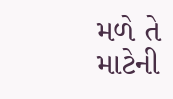મળે તે માટેની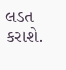લડત કરાશે.